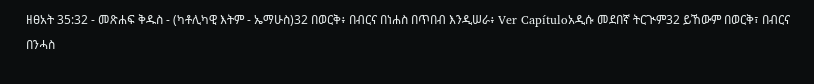ዘፀአት 35:32 - መጽሐፍ ቅዱስ - (ካቶሊካዊ እትም - ኤማሁስ)32 በወርቅ፥ በብርና በነሐስ በጥበብ እንዲሠራ፥ Ver Capítuloአዲሱ መደበኛ ትርጒም32 ይኸውም በወርቅ፣ በብርና በንሓስ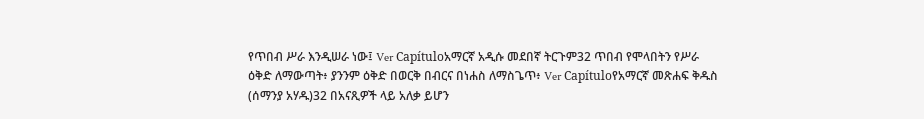የጥበብ ሥራ እንዲሠራ ነው፤ Ver Capítuloአማርኛ አዲሱ መደበኛ ትርጉም32 ጥበብ የሞላበትን የሥራ ዕቅድ ለማውጣት፥ ያንንም ዕቅድ በወርቅ በብርና በነሐስ ለማስጌጥ፥ Ver Capítuloየአማርኛ መጽሐፍ ቅዱስ (ሰማንያ አሃዱ)32 በአናጺዎች ላይ አለቃ ይሆን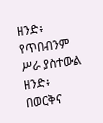ዘንድ፥ የጥበብንም ሥራ ያስተውል ዘንድ፥ በወርቅና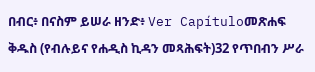በብር፥ በናስም ይሠራ ዘንድ፥ Ver Capítuloመጽሐፍ ቅዱስ (የብሉይና የሐዲስ ኪዳን መጻሕፍት)32 የጥበብን ሥራ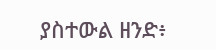ያስተውል ዘንድ፥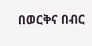በወርቅና በብር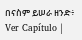በናስም ይሠራ ዘንድ፥ Ver Capítulo |